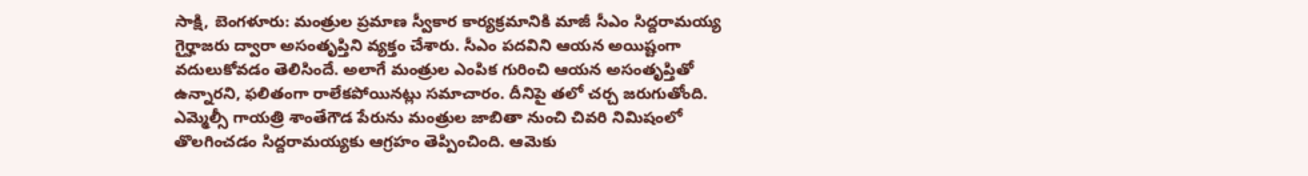సాక్షి, బెంగళూరు: మంత్రుల ప్రమాణ స్వీకార కార్యక్రమానికి మాజీ సీఎం సిద్దరామయ్య గైర్హాజరు ద్వారా అసంతృప్తిని వ్యక్తం చేశారు. సీఎం పదవిని ఆయన అయిష్టంగా వదులుకోవడం తెలిసిందే. అలాగే మంత్రుల ఎంపిక గురించి ఆయన అసంతృప్తితో ఉన్నారని, ఫలితంగా రాలేకపోయినట్లు సమాచారం. దీనిపై తలో చర్చ జరుగుతోంది. ఎమ్మెల్సీ గాయత్రి శాంతేగౌడ పేరును మంత్రుల జాబితా నుంచి చివరి నిమిషంలో తొలగించడం సిద్దరామయ్యకు ఆగ్రహం తెప్పించింది. ఆమెకు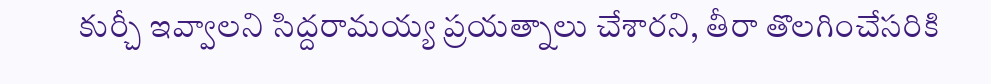కుర్చీ ఇవ్వాలని సిద్దరామయ్య ప్రయత్నాలు చేశారని, తీరా తొలగించేసరికి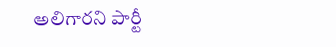అలిగారని పార్టీ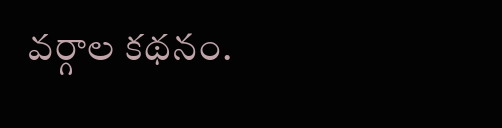వర్గాల కథనం.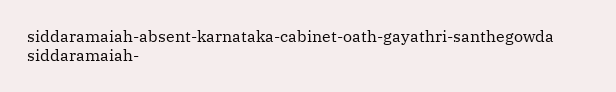siddaramaiah-absent-karnataka-cabinet-oath-gayathri-santhegowda
siddaramaiah-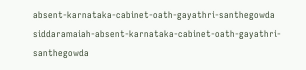absent-karnataka-cabinet-oath-gayathri-santhegowda
siddaramaiah-absent-karnataka-cabinet-oath-gayathri-santhegowda